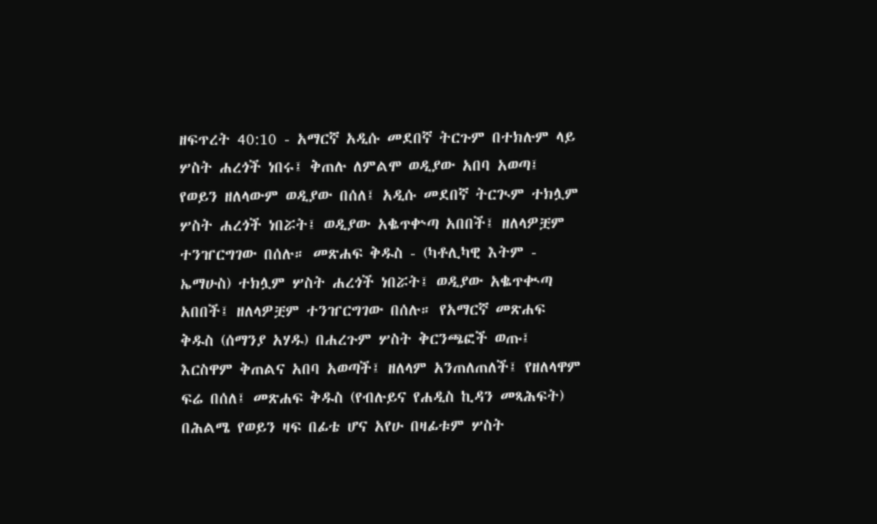ዘፍጥረት 40:10 - አማርኛ አዲሱ መደበኛ ትርጉም በተክሉም ላይ ሦስት ሐረጎች ነበሩ፤ ቅጠሉ ለምልሞ ወዲያው አበባ አወጣ፤ የወይን ዘለላውም ወዲያው በሰለ፤ አዲሱ መደበኛ ትርጒም ተክሏም ሦስት ሐረጎች ነበሯት፤ ወዲያው አቈጥቍጣ አበበች፤ ዘለላዎቿም ተንዠርግገው በሰሉ። መጽሐፍ ቅዱስ - (ካቶሊካዊ እትም - ኤማሁስ) ተክሏም ሦስት ሐረጎች ነበሯት፤ ወዲያው አቈጥቊጣ አበበች፤ ዘለላዎቿም ተንዠርግገው በሰሉ። የአማርኛ መጽሐፍ ቅዱስ (ሰማንያ አሃዱ) በሐረጉም ሦስት ቅርንጫፎች ወጡ፤ እርስዋም ቅጠልና አበባ አወጣች፤ ዘለላም አንጠለጠለች፤ የዘለላዋም ፍሬ በሰለ፤ መጽሐፍ ቅዱስ (የብሉይና የሐዲስ ኪዳን መጻሕፍት) በሕልሜ የወይን ዛፍ በፊቴ ሆና አየሁ በዛፊቱም ሦስት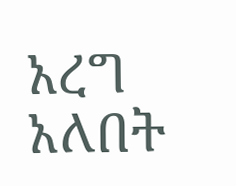አረግ አለበት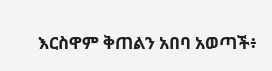እርስዋም ቅጠልን አበባ አወጣች፥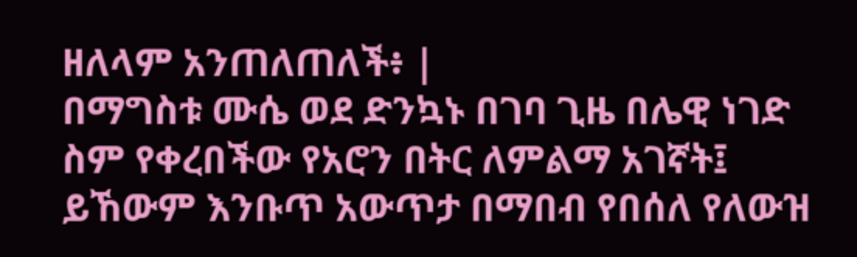ዘለላም አንጠለጠለች፥ |
በማግስቱ ሙሴ ወደ ድንኳኑ በገባ ጊዜ በሌዊ ነገድ ስም የቀረበችው የአሮን በትር ለምልማ አገኛት፤ ይኸውም እንቡጥ አውጥታ በማበብ የበሰለ የለውዝ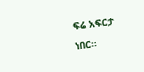ፍሬ አፍርታ ነበር።